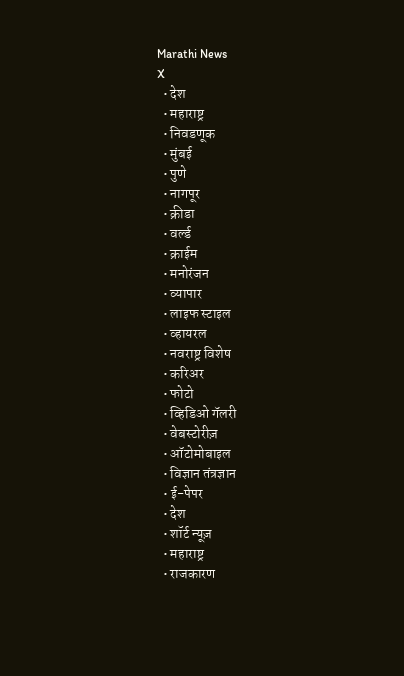Marathi News
X
  • देश
  • महाराष्ट्र
  • निवडणूक
  • मुंबई
  • पुणे
  • नागपूर
  • क्रीडा
  • वर्ल्ड
  • क्राईम
  • मनोरंजन
  • व्यापार
  • लाइफ स्टाइल
  • व्हायरल
  • नवराष्ट्र विशेष
  • करिअर
  • फोटो
  • व्हिडिओ गॅलरी
  • वेबस्टोरीज़
  • ऑटोमोबाइल
  • विज्ञान तंत्रज्ञान
  • ई-पेपर
  • देश
  • शॉर्ट न्यूज़
  • महाराष्ट्र
  • राजकारण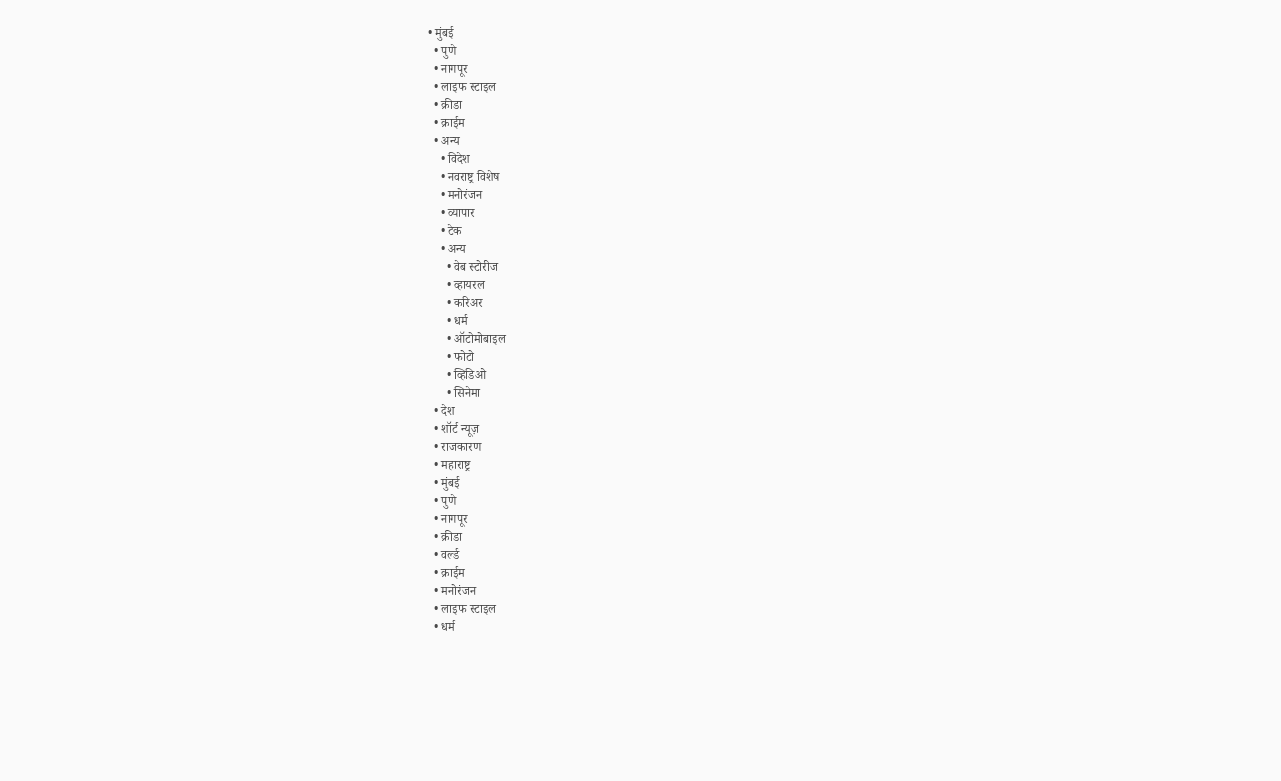• मुंबई
  • पुणे
  • नागपूर
  • लाइफ स्टाइल
  • क्रीडा
  • क्राईम
  • अन्य
    • विदेश
    • नवराष्ट्र विशेष
    • मनोरंजन
    • व्यापार
    • टेक
    • अन्य
      • वेब स्टोरीज
      • व्हायरल
      • करिअर
      • धर्म
      • ऑटोमोबाइल
      • फोटो
      • व्हिडिओ
      • सिनेमा
  • देश
  • शॉर्ट न्यूज़
  • राजकारण
  • महाराष्ट्र
  • मुंबई
  • पुणे
  • नागपूर
  • क्रीडा
  • वर्ल्ड
  • क्राईम
  • मनोरंजन
  • लाइफ स्टाइल
  • धर्म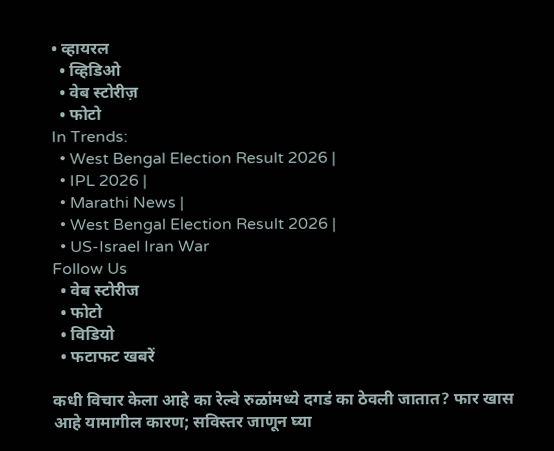• व्हायरल
  • व्हिडिओ
  • वेब स्टोरीज़
  • फोटो
In Trends:
  • West Bengal Election Result 2026 |
  • IPL 2026 |
  • Marathi News |
  • West Bengal Election Result 2026 |
  • US-Israel Iran War
Follow Us
  • वेब स्टोरीज
  • फोटो
  • विडियो
  • फटाफट खबरें

कधी विचार केला आहे का रेल्वे रुळांमध्ये दगडं का ठेवली जातात? फार खास आहे यामागील कारण; सविस्तर जाणून घ्या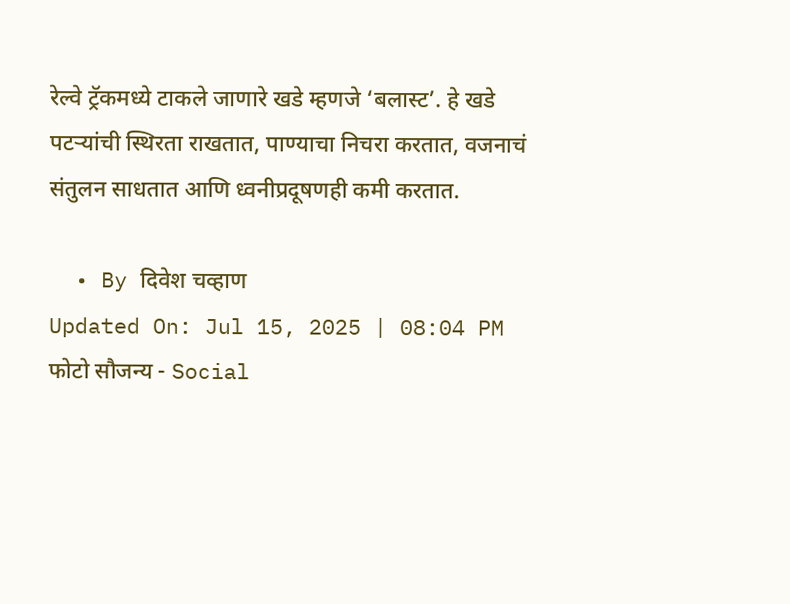रेल्वे ट्रॅकमध्ये टाकले जाणारे खडे म्हणजे ‘बलास्ट’. हे खडे पटर्‍यांची स्थिरता राखतात, पाण्याचा निचरा करतात, वजनाचं संतुलन साधतात आणि ध्वनीप्रदूषणही कमी करतात.

  • By दिवेश चव्हाण
Updated On: Jul 15, 2025 | 08:04 PM
फोटो सौजन्य - Social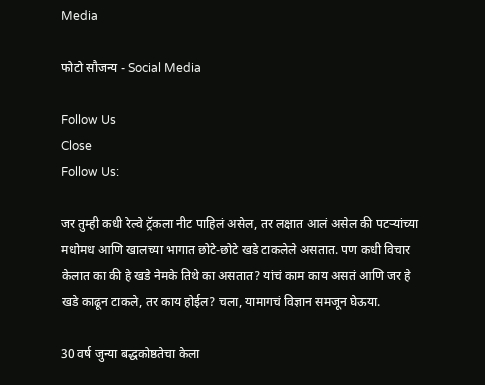Media

फोटो सौजन्य - Social Media

Follow Us
Close
Follow Us:

जर तुम्ही कधी रेल्वे ट्रॅकला नीट पाहिलं असेल, तर लक्षात आलं असेल की पटर्‍यांच्या मधोमध आणि खालच्या भागात छोटे-छोटे खडे टाकलेले असतात. पण कधी विचार केलात का की हे खडे नेमके तिथे का असतात? यांचं काम काय असतं आणि जर हे खडे काढून टाकले, तर काय होईल? चला, यामागचं विज्ञान समजून घेऊया.

30 वर्ष जुन्या बद्धकोष्ठतेचा केला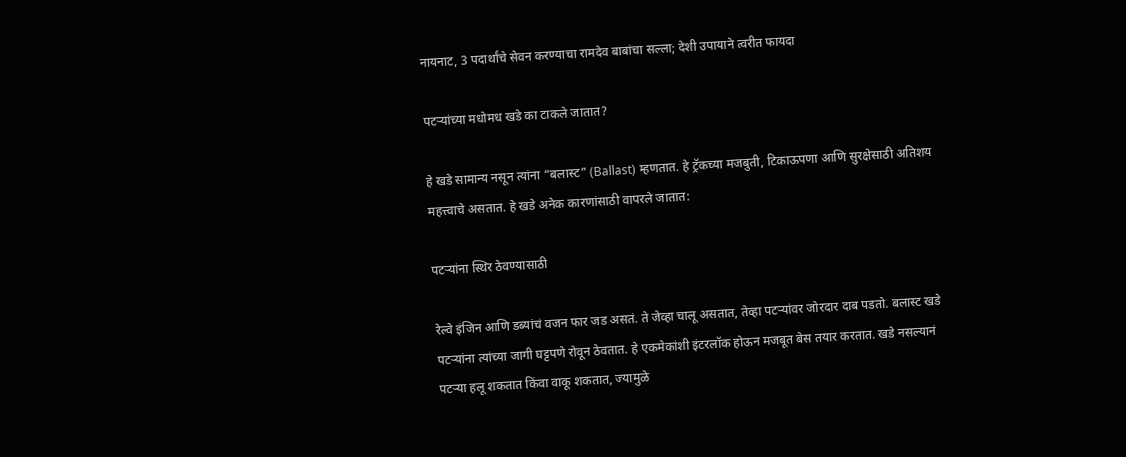नायनाट, 3 पदार्थांचे सेवन करण्याचा रामदेव बाबांचा सल्ला; देशी उपायाने त्वरीत फायदा

पटर्‍यांच्या मधोमध खडे का टाकले जातात?

हे खडे सामान्य नसून त्यांना “बलास्ट” (Ballast) म्हणतात. हे ट्रॅकच्या मजबुती, टिकाऊपणा आणि सुरक्षेसाठी अतिशय महत्त्वाचे असतात. हे खडे अनेक कारणांसाठी वापरले जातात:

पटर्‍यांना स्थिर ठेवण्यासाठी

रेल्वे इंजिन आणि डब्यांचं वजन फार जड असतं. ते जेव्हा चालू असतात, तेव्हा पटर्‍यांवर जोरदार दाब पडतो. बलास्ट खडे पटर्‍यांना त्यांच्या जागी घट्टपणे रोवून ठेवतात. हे एकमेकांशी इंटरलॉक होऊन मजबूत बेस तयार करतात. खडे नसल्यानं पटर्‍या हलू शकतात किंवा वाकू शकतात, ज्यामुळे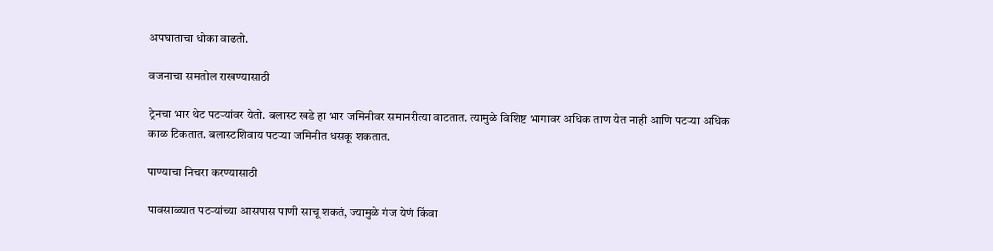अपघाताचा धोका वाढतो.

वजनाचा समतोल राखण्यासाठी

ट्रेनचा भार थेट पटर्‍यांवर येतो. बलास्ट खडे हा भार जमिनीवर समानरीत्या वाटतात. त्यामुळे विशिष्ट भागावर अधिक ताण येत नाही आणि पटर्‍या अधिक काळ टिकतात. बलास्टशिवाय पटर्‍या जमिनीत धसकू शकतात.

पाण्याचा निचरा करण्यासाठी

पावसाळ्यात पटर्‍यांच्या आसपास पाणी साचू शकतं, ज्यामुळे गंज येणं किंवा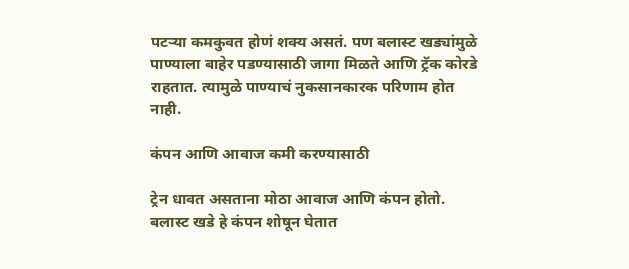पटर्‍या कमकुवत होणं शक्य असतं. पण बलास्ट खड्यांमुळे पाण्याला बाहेर पडण्यासाठी जागा मिळते आणि ट्रॅक कोरडे राहतात. त्यामुळे पाण्याचं नुकसानकारक परिणाम होत नाही.

कंपन आणि आवाज कमी करण्यासाठी

ट्रेन धावत असताना मोठा आवाज आणि कंपन होतो. बलास्ट खडे हे कंपन शोषून घेतात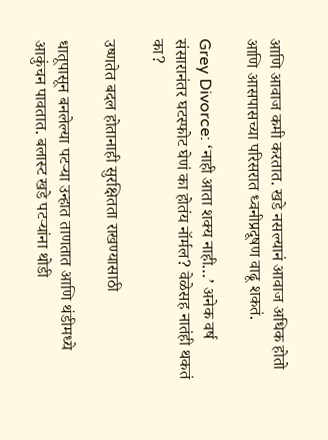आणि आवाज कमी करतात. खडे नसल्यानं आवाज अधिक होतो आणि आसपासच्या परिसरात ध्वनीप्रदूषण वाढू शकतं.

Grey Divorce: ‘नाही आता शक्य नाही…’ अनेक वर्ष संसारानंतर घटस्फोट घेणं का होतंय नॉर्मल? वेळेसह नातंही थकतं का?

उष्णतेत बदल होतानाही सुरक्षितता राखण्यासाठी

धातूपासून बनलेल्या पटर्‍या उन्हात ताणतात आणि थंडीमध्ये आकुंचन पावतात. बलास्ट खडे पटर्‍यांना थोडी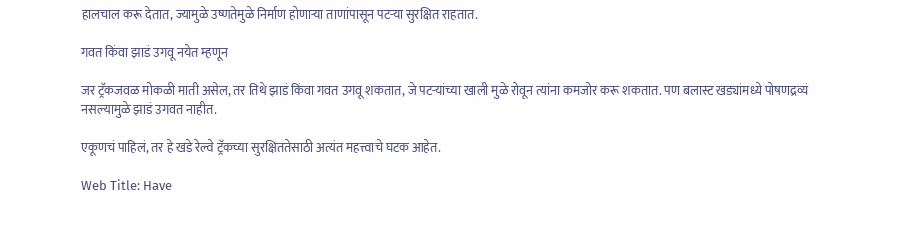हालचाल करू देतात, ज्यामुळे उष्णतेमुळे निर्माण होणाऱ्या ताणांपासून पटर्‍या सुरक्षित राहतात.

गवत किंवा झाडं उगवू नयेत म्हणून

जर ट्रॅकजवळ मोकळी माती असेल, तर तिथे झाडं किंवा गवत उगवू शकतात, जे पटर्‍यांच्या खाली मुळे रोवून त्यांना कमजोर करू शकतात. पण बलास्ट खड्यांमध्ये पोषणद्रव्यं नसल्यामुळे झाडं उगवत नाहीत.

एकूणचं पाहिलं, तर हे खडे रेल्वे ट्रॅकच्या सुरक्षिततेसाठी अत्यंत महत्त्वाचे घटक आहेत.

Web Title: Have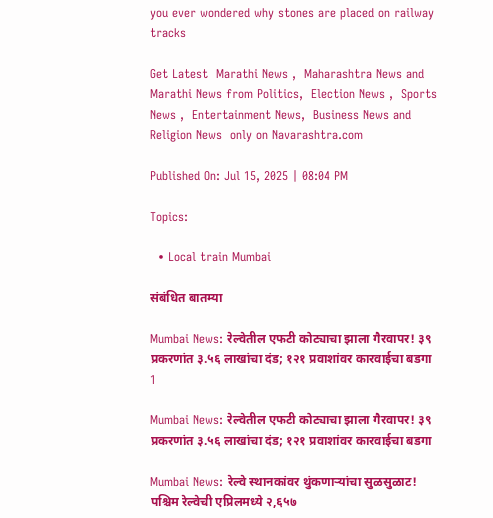you ever wondered why stones are placed on railway tracks

Get Latest  Marathi News ,  Maharashtra News and  Marathi News from Politics,  Election News ,  Sports News ,  Entertainment News,  Business News and   Religion News  only on Navarashtra.com

Published On: Jul 15, 2025 | 08:04 PM

Topics:

  • Local train Mumbai

संबंधित बातम्या

Mumbai News: रेल्वेतील एफटी कोट्याचा झाला गैरवापर! ३९ प्रकरणांत ३.५६ लाखांचा दंड; १२१ प्रवाशांवर कारवाईचा बडगा
1

Mumbai News: रेल्वेतील एफटी कोट्याचा झाला गैरवापर! ३९ प्रकरणांत ३.५६ लाखांचा दंड; १२१ प्रवाशांवर कारवाईचा बडगा

Mumbai News: रेल्वे स्थानकांवर थुंकणाऱ्यांचा सुळसुळाट! पश्चिम रेल्वेची एप्रिलमध्ये २,६५७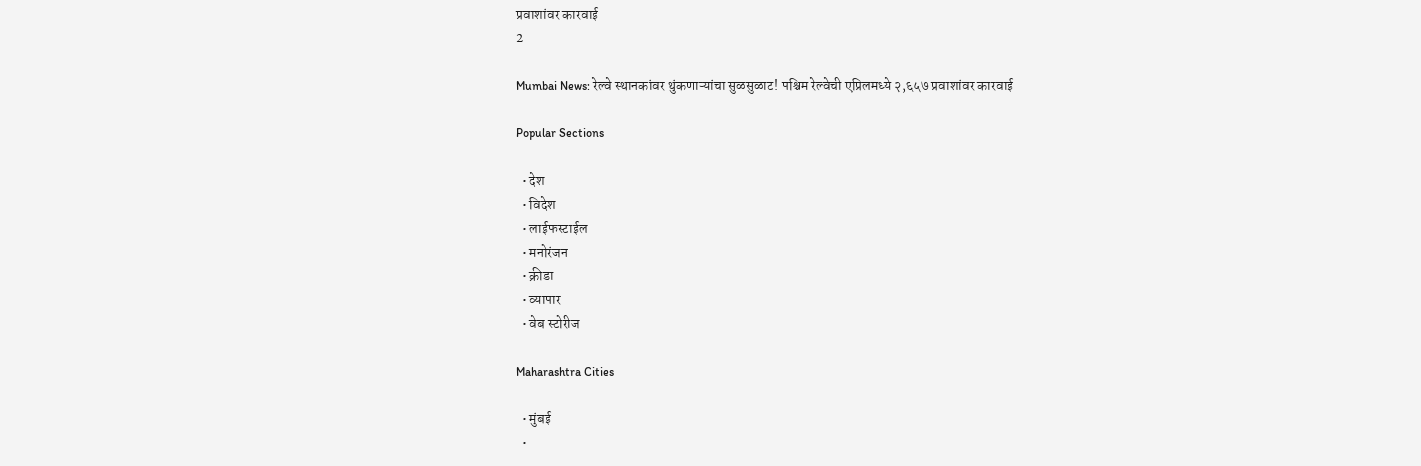प्रवाशांवर कारवाई
2

Mumbai News: रेल्वे स्थानकांवर थुंकणाऱ्यांचा सुळसुळाट! पश्चिम रेल्वेची एप्रिलमध्ये २,६५७ प्रवाशांवर कारवाई

Popular Sections

  • देश
  • विदेश
  • लाईफस्टाईल
  • मनोरंजन
  • क्रीडा
  • व्यापार
  • वेब स्टोरीज

Maharashtra Cities

  • मुंबई
  •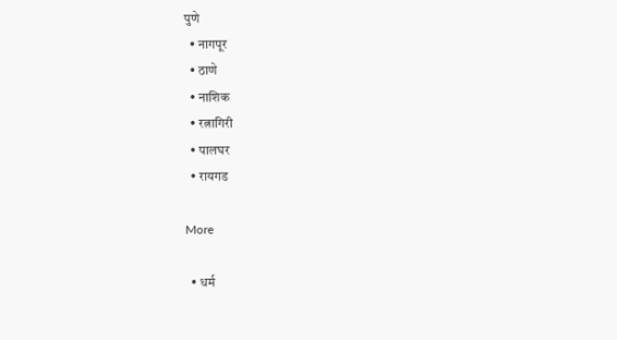पुणे
  • नागपूर
  • ठाणे
  • नाशिक
  • रत्नागिरी
  • पालघर
  • रायगड

More

  • धर्म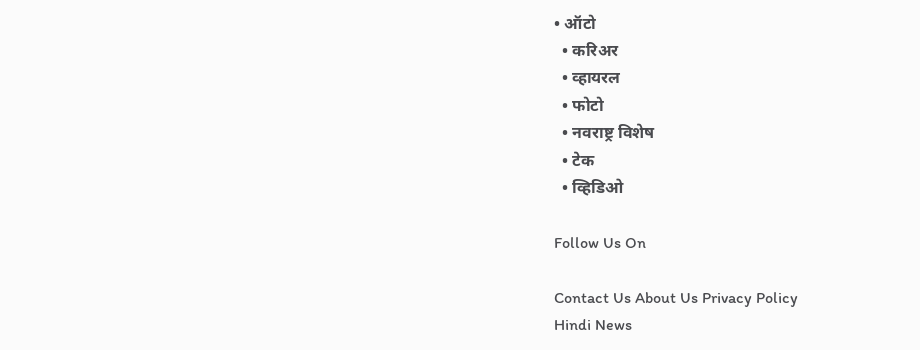• ऑटो
  • करिअर
  • व्हायरल
  • फोटो
  • नवराष्ट्र विशेष
  • टेक
  • व्हिडिओ

Follow Us On

Contact Us About Us Privacy Policy
Hindi News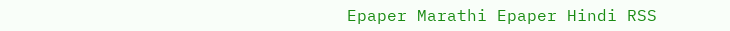Epaper Marathi Epaper Hindi RSS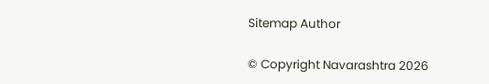Sitemap Author

© Copyright Navarashtra 2026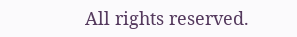All rights reserved.